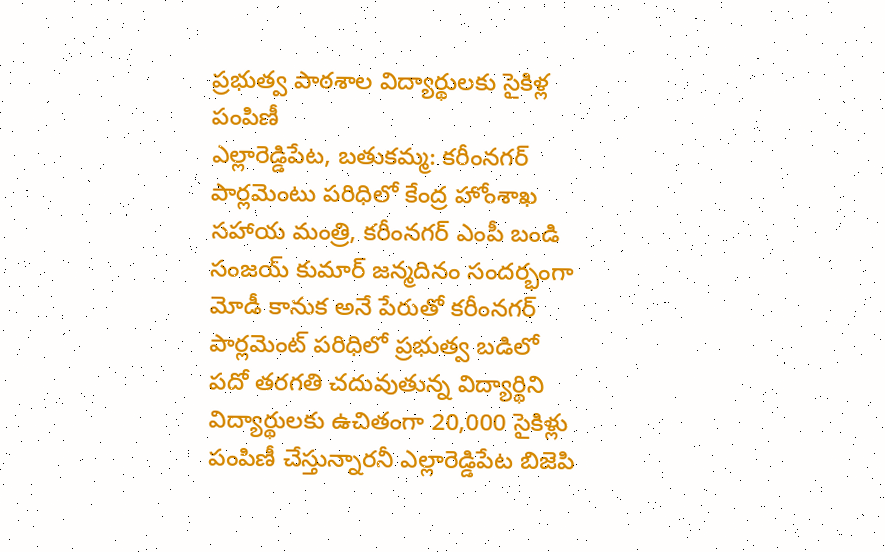ప్రభుత్వ పాఠశాల విద్యార్థులకు సైకిళ్ల పంపిణీ
ఎల్లారెడ్డిపేట, బతుకమ్మ: కరీంనగర్ పార్లమెంటు పరిధిలో కేంద్ర హోంశాఖ సహాయ మంత్రి, కరీంనగర్ ఎంపీ బండి సంజయ్ కుమార్ జన్మదినం సందర్భంగా మోడీ కానుక అనే పేరుతో కరీంనగర్ పార్లమెంట్ పరిధిలో ప్రభుత్వ బడిలో పదో తరగతి చదువుతున్న విద్యార్థిని విద్యార్థులకు ఉచితంగా 20,000 సైకిళ్లు పంపిణీ చేస్తున్నారనీ ఎల్లారెడ్డిపేట బిజెపి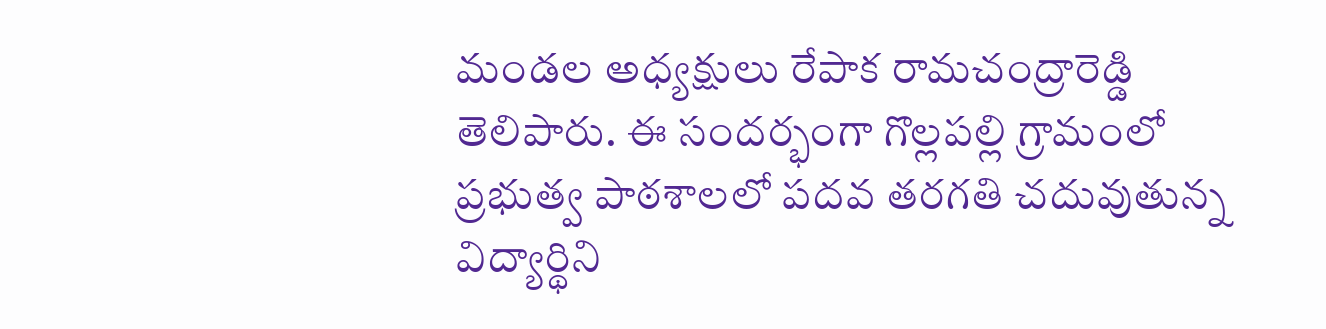మండల అధ్యక్షులు రేపాక రామచంద్రారెడ్డి తెలిపారు. ఈ సందర్భంగా గొల్లపల్లి గ్రామంలో ప్రభుత్వ పాఠశాలలో పదవ తరగతి చదువుతున్న విద్యార్థిని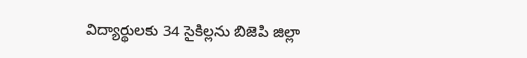విద్యార్థులకు 34 సైకిల్లను బిజెపి జిల్లా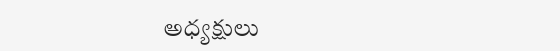అధ్యక్షులు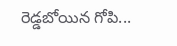రెడ్డబోయిన గోపి...